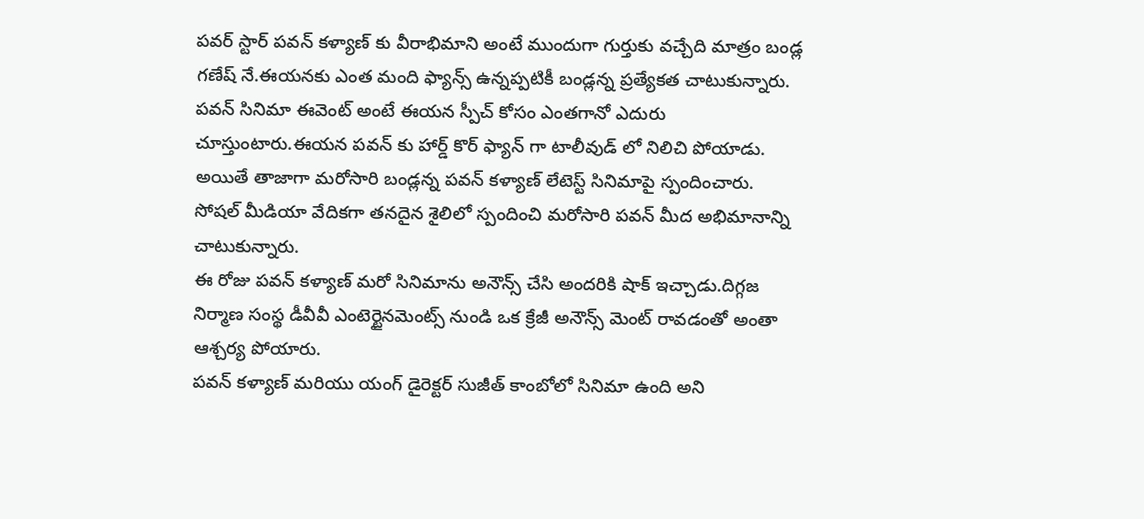పవర్ స్టార్ పవన్ కళ్యాణ్ కు వీరాభిమాని అంటే ముందుగా గుర్తుకు వచ్చేది మాత్రం బండ్ల గణేష్ నే.ఈయనకు ఎంత మంది ఫ్యాన్స్ ఉన్నప్పటికీ బండ్లన్న ప్రత్యేకత చాటుకున్నారు.
పవన్ సినిమా ఈవెంట్ అంటే ఈయన స్పీచ్ కోసం ఎంతగానో ఎదురు చూస్తుంటారు.ఈయన పవన్ కు హార్డ్ కొర్ ఫ్యాన్ గా టాలీవుడ్ లో నిలిచి పోయాడు.
అయితే తాజాగా మరోసారి బండ్లన్న పవన్ కళ్యాణ్ లేటెస్ట్ సినిమాపై స్పందించారు.
సోషల్ మీడియా వేదికగా తనదైన శైలిలో స్పందించి మరోసారి పవన్ మీద అభిమానాన్ని చాటుకున్నారు.
ఈ రోజు పవన్ కళ్యాణ్ మరో సినిమాను అనౌన్స్ చేసి అందరికి షాక్ ఇచ్చాడు.దిగ్గజ నిర్మాణ సంస్థ డీవీవీ ఎంటెర్టైనమెంట్స్ నుండి ఒక క్రేజీ అనౌన్స్ మెంట్ రావడంతో అంతా ఆశ్చర్య పోయారు.
పవన్ కళ్యాణ్ మరియు యంగ్ డైరెక్టర్ సుజీత్ కాంబోలో సినిమా ఉంది అని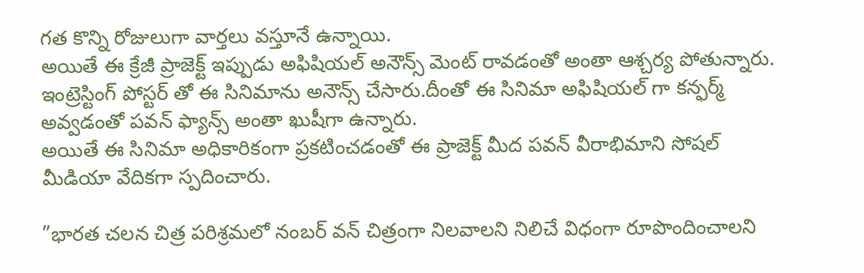గత కొన్ని రోజులుగా వార్తలు వస్తూనే ఉన్నాయి.
అయితే ఈ క్రేజీ ప్రాజెక్ట్ ఇప్పుడు అఫిషియల్ అనౌన్స్ మెంట్ రావడంతో అంతా ఆశ్చర్య పోతున్నారు.
ఇంట్రెస్టింగ్ పోస్టర్ తో ఈ సినిమాను అనౌన్స్ చేసారు.దీంతో ఈ సినిమా అఫిషియల్ గా కన్ఫర్మ్ అవ్వడంతో పవన్ ఫ్యాన్స్ అంతా ఖుషీగా ఉన్నారు.
అయితే ఈ సినిమా అధికారికంగా ప్రకటించడంతో ఈ ప్రాజెక్ట్ మీద పవన్ వీరాభిమాని సోషల్ మీడియా వేదికగా స్పదించారు.

”భారత చలన చిత్ర పరిశ్రమలో నంబర్ వన్ చిత్రంగా నిలవాలని నిలిచే విధంగా రూపొందించాలని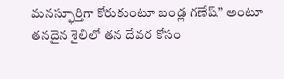మనస్ఫూర్తిగా కోరుకుంటూ బండ్ల గణేష్” అంటూ తనదైన శైలిలో తన దేవర కోసం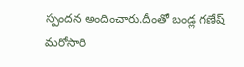స్పందన అందించారు.దీంతో బండ్ల గణేష్ మరోసారి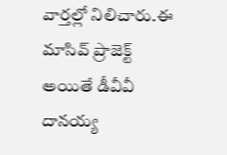వార్తల్లో నిలిచారు.ఈ మాసివ్ ప్రాజెక్ట్ అయితే డీవీవీ దానయ్య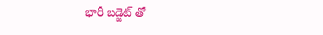భారీ బడ్జెట్ తో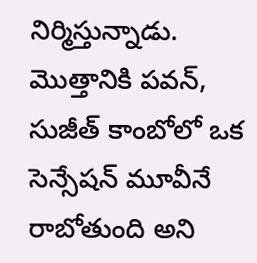నిర్మిస్తున్నాడు.
మొత్తానికి పవన్, సుజీత్ కాంబోలో ఒక సెన్సేషన్ మూవీనే రాబోతుంది అని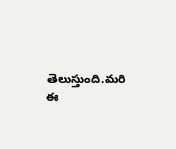తెలుస్తుంది.మరి ఈ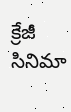క్రేజీ సినిమా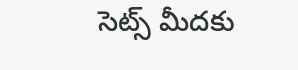సెట్స్ మీదకు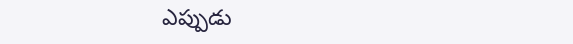ఎప్పుడు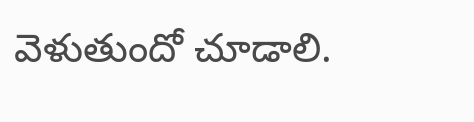వెళుతుందో చూడాలి.